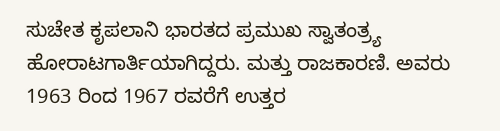ಸುಚೇತ ಕೃಪಲಾನಿ ಭಾರತದ ಪ್ರಮುಖ ಸ್ವಾತಂತ್ರ್ಯ ಹೋರಾಟಗಾರ್ತಿಯಾಗಿದ್ದರು. ಮತ್ತು ರಾಜಕಾರಣಿ. ಅವರು 1963 ರಿಂದ 1967 ರವರೆಗೆ ಉತ್ತರ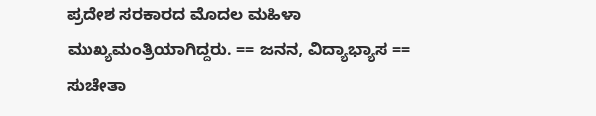ಪ್ರದೇಶ ಸರಕಾರದ ಮೊದಲ ಮಹಿಳಾ ಮುಖ್ಯಮಂತ್ರಿಯಾಗಿದ್ದರು. == ಜನನ, ವಿದ್ಯಾಭ್ಯಾಸ == ಸುಚೇತಾ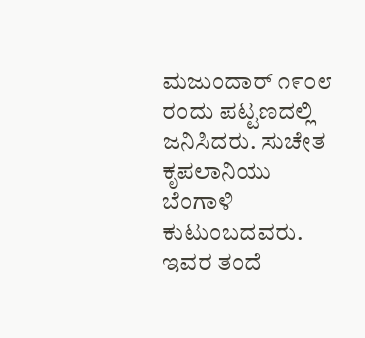ಮಜುಂದಾರ್ ೧೯೦೮ ರಂದು ಪಟ್ಟಣದಲ್ಲಿ ಜನಿಸಿದರು. ಸುಚೇತ ಕೃಪಲಾನಿಯು ಬೆಂಗಾಳಿ ಕುಟುಂಬದವರು. ಇವರ ತಂದೆ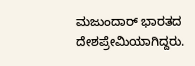ಮಜುಂದಾರ್ ಭಾರತದ ದೇಶಪ್ರೇಮಿಯಾಗಿದ್ದರು.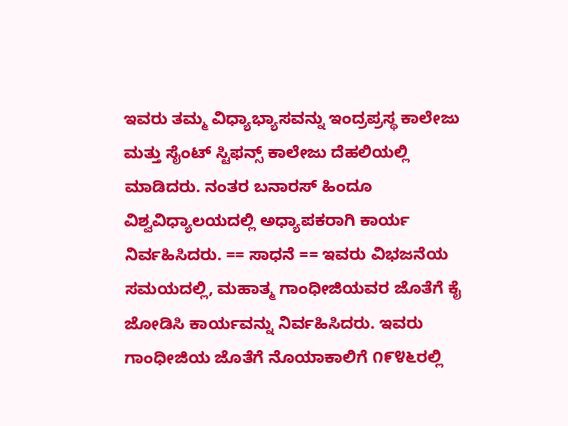ಇವರು ತಮ್ಮ ವಿಧ್ಯಾಭ್ಯಾಸವನ್ನು ಇಂದ್ರಪ್ರಸ್ಥ ಕಾಲೇಜು ಮತ್ತು ಸೈಂಟ್ ಸ್ಟಿಫನ್ಸ್ ಕಾಲೇಜು ದೆಹಲಿಯಲ್ಲಿ ಮಾಡಿದರು. ನಂತರ ಬನಾರಸ್ ಹಿಂದೂ ವಿಶ್ವವಿಧ್ಯಾಲಯದಲ್ಲಿ ಅಧ್ಯಾಪಕರಾಗಿ ಕಾರ್ಯ ನಿರ್ವಹಿಸಿದರು. == ಸಾಧನೆ == ಇವರು ವಿಭಜನೆಯ ಸಮಯದಲ್ಲಿ, ಮಹಾತ್ಮ ಗಾಂಧೀಜಿಯವರ ಜೊತೆಗೆ ಕೈ ಜೋಡಿಸಿ ಕಾರ್ಯವನ್ನು ನಿರ್ವಹಿಸಿದರು. ಇವರು ಗಾಂಧೀಜಿಯ ಜೊತೆಗೆ ನೊಯಾಕಾಲಿಗೆ ೧೯೪೬ರಲ್ಲಿ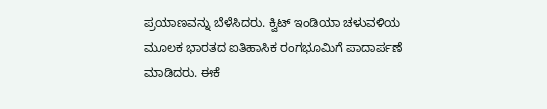ಪ್ರಯಾಣವನ್ನು ಬೆಳೆಸಿದರು. ಕ್ವಿಟ್ ಇಂಡಿಯಾ ಚಳುವಳಿಯ ಮೂಲಕ ಭಾರತದ ಐತಿಹಾಸಿಕ ರಂಗಭೂಮಿಗೆ ಪಾದಾರ್ಪಣೆ ಮಾಡಿದರು. ಈಕೆ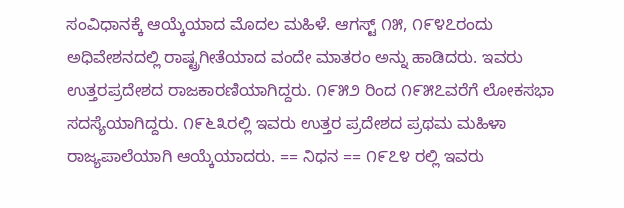ಸಂವಿಧಾನಕ್ಕೆ ಆಯ್ಕೆಯಾದ ಮೊದಲ ಮಹಿಳೆ. ಆಗಸ್ಟ್ ೧೫, ೧೯೪೭ರಂದು ಅಧಿವೇಶನದಲ್ಲಿ ರಾಷ್ಟ್ರಗೀತೆಯಾದ ವಂದೇ ಮಾತರಂ ಅನ್ನು ಹಾಡಿದರು. ಇವರು ಉತ್ತರಪ್ರದೇಶದ ರಾಜಕಾರಣಿಯಾಗಿದ್ದರು. ೧೯೫೨ ರಿಂದ ೧೯೫೭ವರೆಗೆ ಲೋಕಸಭಾ ಸದಸ್ಯೆಯಾಗಿದ್ದರು. ೧೯೬೩ರಲ್ಲಿ ಇವರು ಉತ್ತರ ಪ್ರದೇಶದ ಪ್ರಥಮ ಮಹಿಳಾ ರಾಜ್ಯಪಾಲೆಯಾಗಿ ಆಯ್ಕೆಯಾದರು. == ನಿಧನ == ೧೯೭೪ ರಲ್ಲಿ ಇವರು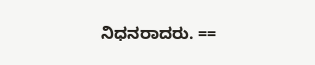ನಿಧನರಾದರು. ==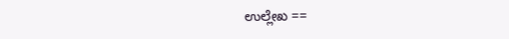ಉಲ್ಲೇಖ ==